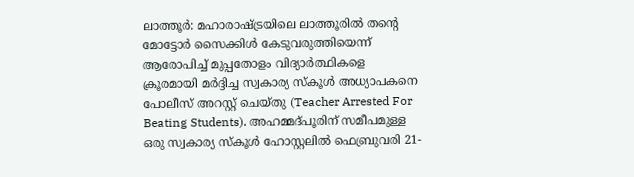ലാത്തൂർ: മഹാരാഷ്ട്രയിലെ ലാത്തൂരിൽ തന്റെ മോട്ടോർ സൈക്കിൾ കേടുവരുത്തിയെന്ന് ആരോപിച്ച് മുപ്പതോളം വിദ്യാർത്ഥികളെ ക്രൂരമായി മർദ്ദിച്ച സ്വകാര്യ സ്കൂൾ അധ്യാപകനെ പോലീസ് അറസ്റ്റ് ചെയ്തു (Teacher Arrested For Beating Students). അഹമ്മദ്പൂരിന് സമീപമുള്ള ഒരു സ്വകാര്യ സ്കൂൾ ഹോസ്റ്റലിൽ ഫെബ്രുവരി 21-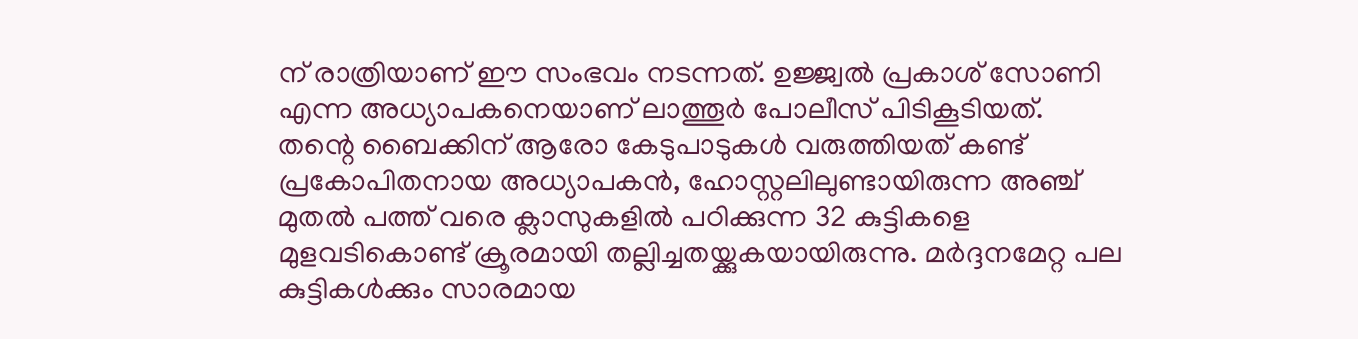ന് രാത്രിയാണ് ഈ സംഭവം നടന്നത്. ഉജ്ജ്വൽ പ്രകാശ് സോണി എന്ന അധ്യാപകനെയാണ് ലാത്തൂർ പോലീസ് പിടികൂടിയത്.
തന്റെ ബൈക്കിന് ആരോ കേടുപാടുകൾ വരുത്തിയത് കണ്ട് പ്രകോപിതനായ അധ്യാപകൻ, ഹോസ്റ്റലിലുണ്ടായിരുന്ന അഞ്ച് മുതൽ പത്ത് വരെ ക്ലാസുകളിൽ പഠിക്കുന്ന 32 കുട്ടികളെ മുളവടികൊണ്ട് ക്രൂരമായി തല്ലിച്ചതയ്ക്കുകയായിരുന്നു. മർദ്ദനമേറ്റ പല കുട്ടികൾക്കും സാരമായ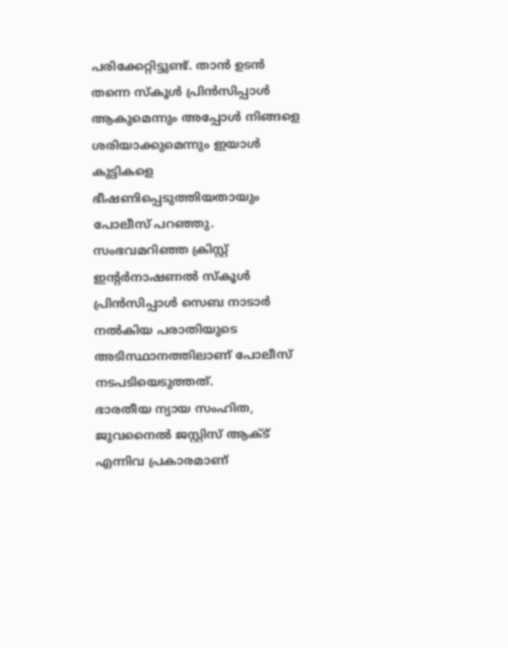പരിക്കേറ്റിട്ടുണ്ട്. താൻ ഉടൻ തന്നെ സ്കൂൾ പ്രിൻസിപ്പാൾ ആകുമെന്നും അപ്പോൾ നിങ്ങളെ ശരിയാക്കുമെന്നും ഇയാൾ കുട്ടികളെ ഭീഷണിപ്പെടുത്തിയതായും പോലീസ് പറഞ്ഞു. സംഭവമറിഞ്ഞ ക്രിസ്റ്റ് ഇന്റർനാഷണൽ സ്കൂൾ പ്രിൻസിപ്പാൾ സെബ നാടാർ നൽകിയ പരാതിയുടെ അടിസ്ഥാനത്തിലാണ് പോലീസ് നടപടിയെടുത്തത്.
ഭാരതീയ ന്യായ സംഹിത, ജുവനൈൽ ജസ്റ്റിസ് ആക്ട് എന്നിവ പ്രകാരമാണ്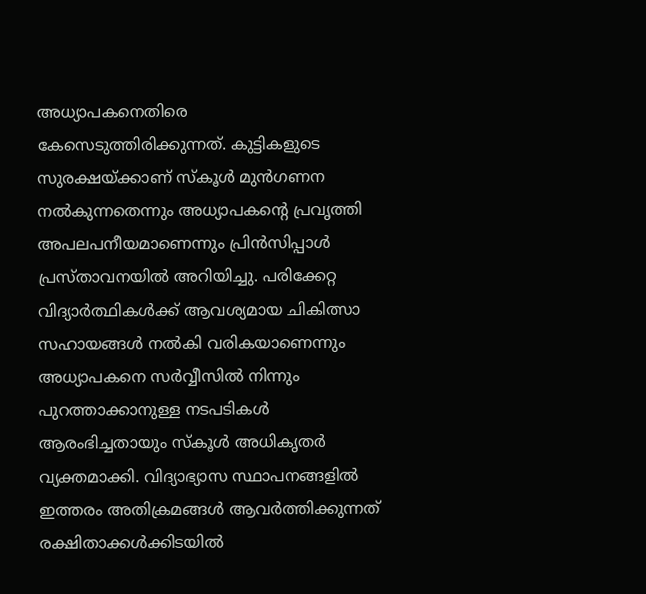അധ്യാപകനെതിരെ കേസെടുത്തിരിക്കുന്നത്. കുട്ടികളുടെ സുരക്ഷയ്ക്കാണ് സ്കൂൾ മുൻഗണന നൽകുന്നതെന്നും അധ്യാപകന്റെ പ്രവൃത്തി അപലപനീയമാണെന്നും പ്രിൻസിപ്പാൾ പ്രസ്താവനയിൽ അറിയിച്ചു. പരിക്കേറ്റ വിദ്യാർത്ഥികൾക്ക് ആവശ്യമായ ചികിത്സാ സഹായങ്ങൾ നൽകി വരികയാണെന്നും അധ്യാപകനെ സർവ്വീസിൽ നിന്നും പുറത്താക്കാനുള്ള നടപടികൾ ആരംഭിച്ചതായും സ്കൂൾ അധികൃതർ വ്യക്തമാക്കി. വിദ്യാഭ്യാസ സ്ഥാപനങ്ങളിൽ ഇത്തരം അതിക്രമങ്ങൾ ആവർത്തിക്കുന്നത് രക്ഷിതാക്കൾക്കിടയിൽ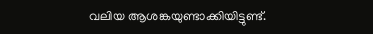വലിയ ആശങ്കയുണ്ടാക്കിയിട്ടുണ്ട്.